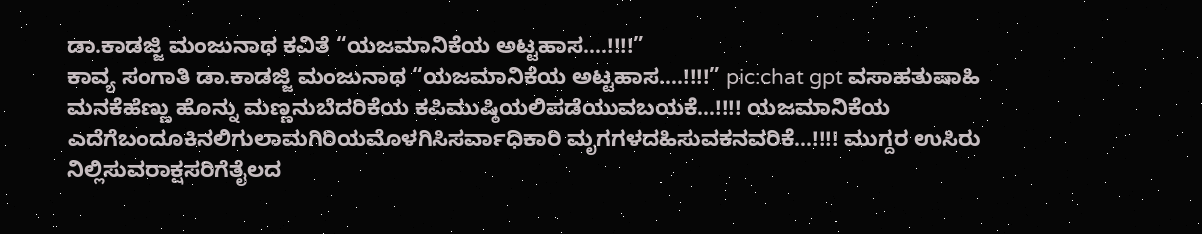ಡಾ.ಕಾಡಜ್ಜಿ ಮಂಜುನಾಥ ಕವಿತೆ “ಯಜಮಾನಿಕೆಯ ಅಟ್ಟಹಾಸ….!!!!”
ಕಾವ್ಯ ಸಂಗಾತಿ ಡಾ.ಕಾಡಜ್ಜಿ ಮಂಜುನಾಥ “ಯಜಮಾನಿಕೆಯ ಅಟ್ಟಹಾಸ….!!!!” pic:chat gpt ವಸಾಹತುಷಾಹಿ ಮನಕೆಹೆಣ್ಣು ಹೊನ್ನು ಮಣ್ಣನುಬೆದರಿಕೆಯ ಕಪಿಮುಷ್ಠಿಯಲಿಪಡೆಯುವಬಯಕೆ…!!!! ಯಜಮಾನಿಕೆಯ ಎದೆಗೆಬಂದೂಕಿನಲಿಗುಲಾಮಗಿರಿಯಮೊಳಗಿಸಿಸರ್ವಾಧಿಕಾರಿ ಮೃಗಗಳದಹಿಸುವಕನವರಿಕೆ…!!!! ಮುಗ್ದರ ಉಸಿರು ನಿಲ್ಲಿಸುವರಾಕ್ಷಸರಿಗೆತೈಲದ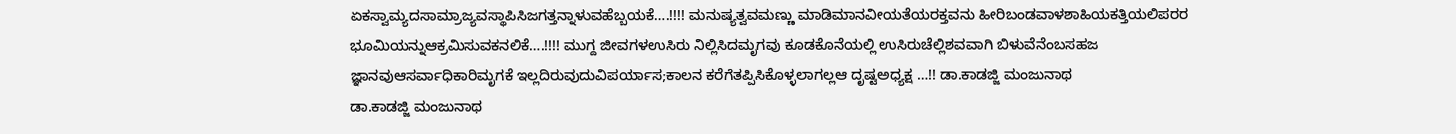ಏಕಸ್ವಾಮ್ಯದಸಾಮ್ರಾಜ್ಯವಸ್ಥಾಪಿಸಿಜಗತ್ತನ್ನಾಳುವಹೆಬ್ಬಯಕೆ….!!!! ಮನುಷ್ಯತ್ವವಮಣ್ಣು ಮಾಡಿಮಾನವೀಯತೆಯರಕ್ತವನು ಹೀರಿಬಂಡವಾಳಶಾಹಿಯಕತ್ತಿಯಲಿಪರರ ಭೂಮಿಯನ್ನುಆಕ್ರಮಿಸುವಕನಲಿಕೆ….!!!! ಮುಗ್ದ ಜೀವಗಳಉಸಿರು ನಿಲ್ಲಿಸಿದಮೃಗವು ಕೂಡಕೊನೆಯಲ್ಲಿ ಉಸಿರುಚೆಲ್ಲಿಶವವಾಗಿ ಬಿಳುವೆನೆಂಬಸಹಜ ಜ್ಞಾನವುಆಸರ್ವಾಧಿಕಾರಿಮೃಗಕೆ ಇಲ್ಲದಿರುವುದುವಿಪರ್ಯಾಸ;ಕಾಲನ ಕರೆಗೆತಪ್ಪಿಸಿಕೊಳ್ಳಲಾಗಲ್ಲಆ ದೃಷ್ಟಅಧ್ಯಕ್ಷ …!! ಡಾ.ಕಾಡಜ್ಜಿ ಮಂಜುನಾಥ
ಡಾ.ಕಾಡಜ್ಜಿ ಮಂಜುನಾಥ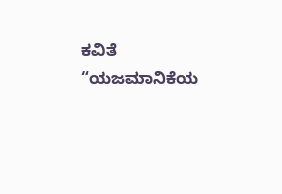ಕವಿತೆ “ಯಜಮಾನಿಕೆಯ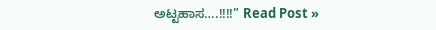ಅಟ್ಟಹಾಸ….!!!!” Read Post »